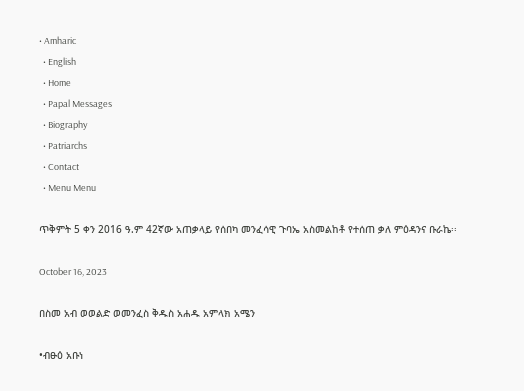• Amharic
  • English
  • Home
  • Papal Messages
  • Biography
  • Patriarchs
  • Contact
  • Menu Menu

ጥቅምት 5 ቀን 2016 ዓ.ም 42ኛው አጠቃላይ የሰበካ መንፈሳዊ ጉባኤ አስመልከቶ የተሰጠ ቃለ ምዕዳንና ቡራኬ፡፡

October 16, 2023

በስመ አብ ወወልድ ወመንፈስ ቅዱስ አሐዱ አምላክ አሜን

•ብፁዕ አቡነ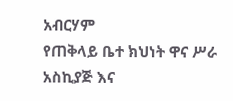አብርሃም
የጠቅላይ ቤተ ክህነት ዋና ሥራ አስኪያጅ እና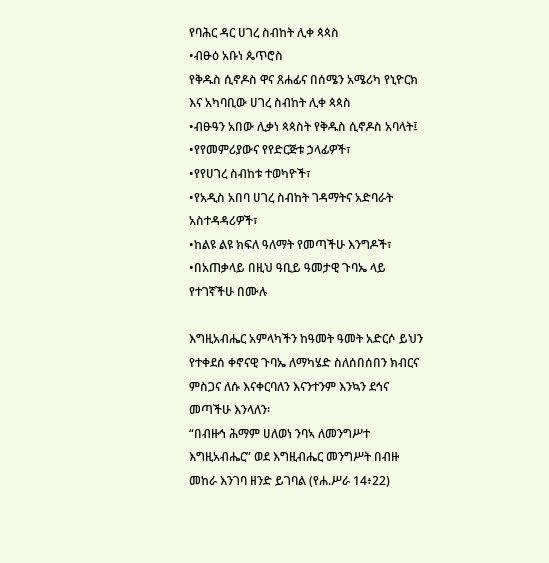የባሕር ዳር ሀገረ ስብከት ሊቀ ጳጳስ
•ብፁዕ አቡነ ጴጥሮስ
የቅዱስ ሲኖዶስ ዋና ጸሐፊና በሰሜን አሜሪካ የኒዮርክ እና አካባቢው ሀገረ ስብከት ሊቀ ጳጳስ
•ብፁዓን አበው ሊቃነ ጳጳስት የቅዱስ ሲኖዶስ አባላት፤
•የየመምሪያውና የየድርጅቱ ኃላፊዎች፣
•የየሀገረ ስብከቱ ተወካዮች፣
•የአዲስ አበባ ሀገረ ስብከት ገዳማትና አድባራት አስተዳዳሪዎች፣
•ከልዩ ልዩ ክፍለ ዓለማት የመጣችሁ እንግዶች፣
•በአጠቃላይ በዚህ ዓቢይ ዓመታዊ ጉባኤ ላይ የተገኛችሁ በሙሉ

እግዚአብሔር አምላካችን ከዓመት ዓመት አድርሶ ይህን የተቀደሰ ቀኖናዊ ጉባኤ ለማካሄድ ስለሰበሰበን ክብርና ምስጋና ለሱ እናቀርባለን እናንተንም እንኳን ደኅና መጣችሁ እንላለን፡
“በብዙኅ ሕማም ሀለወነ ንባኣ ለመንግሥተ እግዚአብሔር” ወደ እግዚብሔር መንግሥት በብዙ መከራ እንገባ ዘንድ ይገባል (የሐ.ሥራ 14፥22)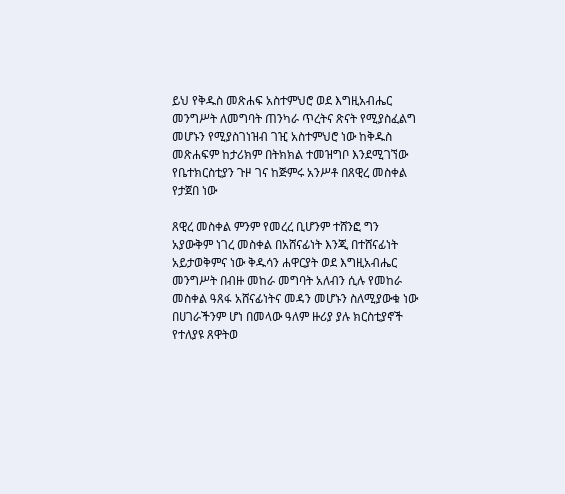ይህ የቅዱስ መጽሐፍ አስተምህሮ ወደ እግዚአብሔር መንግሥት ለመግባት ጠንካራ ጥረትና ጽናት የሚያስፈልግ መሆኑን የሚያስገነዝብ ገዢ አስተምህሮ ነው ከቅዱስ መጽሐፍም ከታሪክም በትክክል ተመዝግቦ እንደሚገኘው የቤተክርስቲያን ጉዞ ገና ከጅምሩ አንሥቶ በጸዊረ መስቀል የታጀበ ነው

ጸዊረ መስቀል ምንም የመረረ ቢሆንም ተሸንፎ ግን አያውቅም ነገረ መስቀል በአሸናፊነት እንጂ በተሸናፊነት አይታወቅምና ነው ቅዱሳን ሐዋርያት ወደ እግዚአብሔር መንግሥት በብዙ መከራ መግባት አለብን ሲሉ የመከራ መስቀል ዓጸፋ አሸናፊነትና መዳን መሆኑን ስለሚያውቁ ነው በሀገራችንም ሆነ በመላው ዓለም ዙሪያ ያሉ ክርስቲያኖች የተለያዩ ጸዋትወ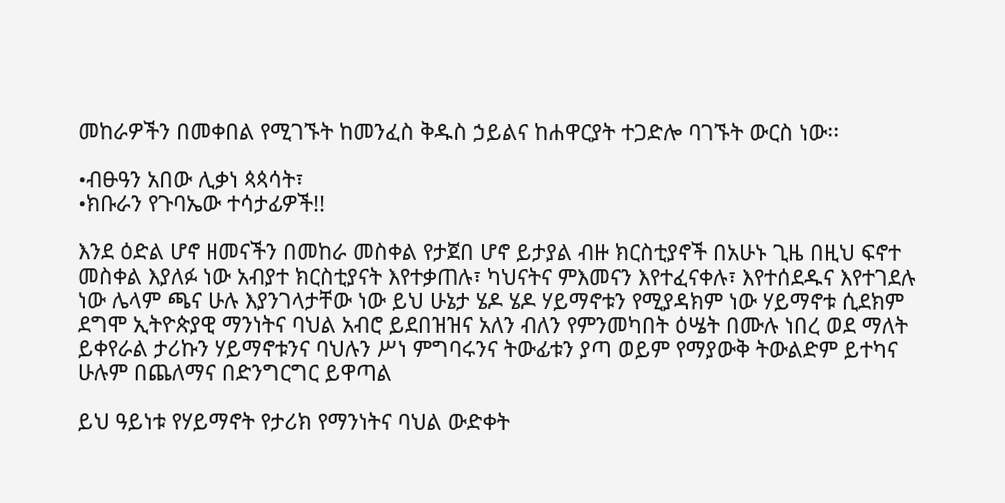መከራዎችን በመቀበል የሚገኙት ከመንፈስ ቅዱስ ኃይልና ከሐዋርያት ተጋድሎ ባገኙት ውርስ ነው፡፡

•ብፁዓን አበው ሊቃነ ጳጳሳት፣
•ክቡራን የጉባኤው ተሳታፊዎች!!

እንደ ዕድል ሆኖ ዘመናችን በመከራ መስቀል የታጀበ ሆኖ ይታያል ብዙ ክርስቲያኖች በአሁኑ ጊዜ በዚህ ፍኖተ መስቀል እያለፉ ነው አብያተ ክርስቲያናት እየተቃጠሉ፣ ካህናትና ምእመናን እየተፈናቀሉ፣ እየተሰደዱና እየተገደሉ ነው ሌላም ጫና ሁሉ እያንገላታቸው ነው ይህ ሁኔታ ሄዶ ሄዶ ሃይማኖቱን የሚያዳክም ነው ሃይማኖቱ ሲደክም ደግሞ ኢትዮጵያዊ ማንነትና ባህል አብሮ ይደበዝዝና አለን ብለን የምንመካበት ዕሤት በሙሉ ነበረ ወደ ማለት ይቀየራል ታሪኩን ሃይማኖቱንና ባህሉን ሥነ ምግባሩንና ትውፊቱን ያጣ ወይም የማያውቅ ትውልድም ይተካና ሁሉም በጨለማና በድንግርግር ይዋጣል

ይህ ዓይነቱ የሃይማኖት የታሪክ የማንነትና ባህል ውድቀት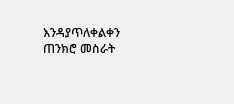እንዳያጥለቀልቀን ጠንክሮ መስራት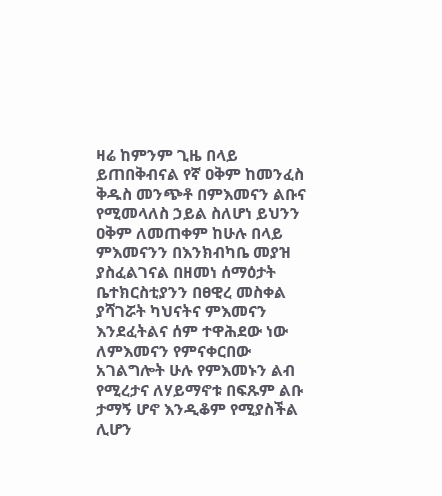ዛሬ ከምንም ጊዜ በላይ ይጠበቅብናል የኛ ዐቅም ከመንፈስ ቅዱስ መንጭቶ በምእመናን ልቡና የሚመላለስ ኃይል ስለሆነ ይህንን ዐቅም ለመጠቀም ከሁሉ በላይ ምእመናንን በእንክብካቤ መያዝ ያስፈልገናል በዘመነ ሰማዕታት ቤተክርስቲያንን በፀዊረ መስቀል ያሻገሯት ካህናትና ምእመናን እንደፈትልና ሰም ተዋሕደው ነው ለምእመናን የምናቀርበው አገልግሎት ሁሉ የምእመኑን ልብ የሚረታና ለሃይማኖቱ በፍጹም ልቡ ታማኝ ሆኖ እንዲቆም የሚያስችል ሊሆን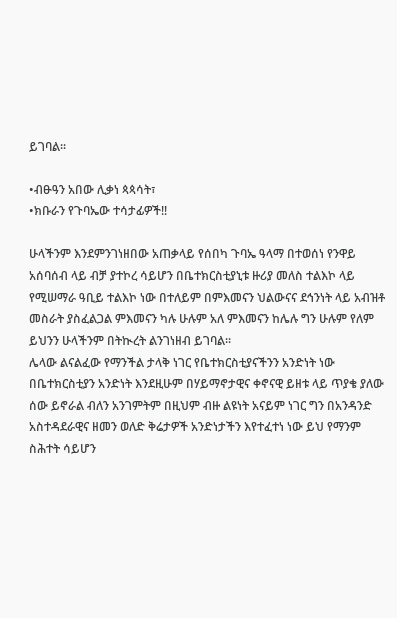ይገባል፡፡

•ብፁዓን አበው ሊቃነ ጳጳሳት፣
•ክቡራን የጉባኤው ተሳታፊዎች!!

ሁላችንም እንደምንገነዘበው አጠቃላይ የሰበካ ጉባኤ ዓላማ በተወሰነ የንዋይ አሰባሰብ ላይ ብቻ ያተኮረ ሳይሆን በቤተክርስቲያኒቱ ዙሪያ መለስ ተልእኮ ላይ የሚሠማራ ዓቢይ ተልእኮ ነው በተለይም በምእመናን ህልውናና ደኅንነት ላይ አብዝቶ መስራት ያስፈልጋል ምእመናን ካሉ ሁሉም አለ ምእመናን ከሌሉ ግን ሁሉም የለም ይህንን ሁላችንም በትኲረት ልንገነዘብ ይገባል፡፡
ሌላው ልናልፈው የማንችል ታላቅ ነገር የቤተክርስቲያናችንን አንድነት ነው በቤተክርስቲያን አንድነት እንደዚሁም በሃይማኖታዊና ቀኖናዊ ይዘቱ ላይ ጥያቄ ያለው ሰው ይኖራል ብለን አንገምትም በዚህም ብዙ ልዩነት አናይም ነገር ግን በአንዳንድ አስተዳደራዊና ዘመን ወለድ ቅሬታዎች አንድነታችን እየተፈተነ ነው ይህ የማንም ስሕተት ሳይሆን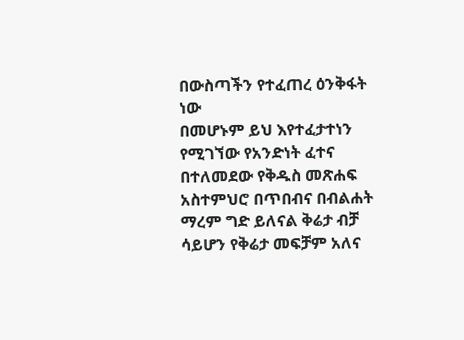በውስጣችን የተፈጠረ ዕንቅፋት ነው
በመሆኑም ይህ እየተፈታተነን የሚገኘው የአንድነት ፈተና በተለመደው የቅዱስ መጽሐፍ አስተምህሮ በጥበብና በብልሐት ማረም ግድ ይለናል ቅሬታ ብቻ ሳይሆን የቅሬታ መፍቻም አለና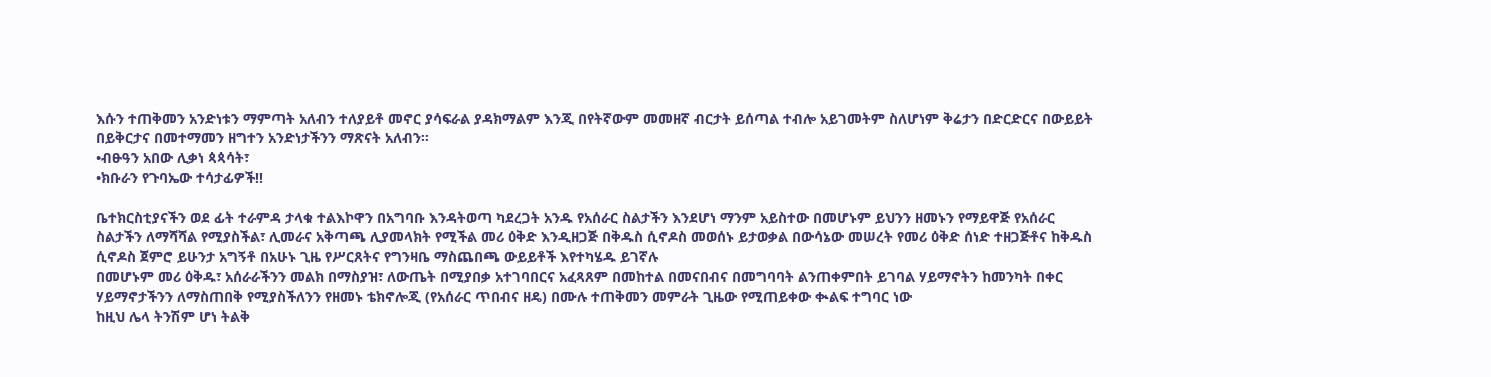እሱን ተጠቅመን አንድነቱን ማምጣት አለብን ተለያይቶ መኖር ያሳፍራል ያዳክማልም እንጂ በየትኛውም መመዘኛ ብርታት ይሰጣል ተብሎ አይገመትም ስለሆነም ቅሬታን በድርድርና በውይይት በይቅርታና በመተማመን ዘግተን አንድነታችንን ማጽናት አለብን፡፡
•ብፁዓን አበው ሊቃነ ጳጳሳት፣
•ክቡራን የጉባኤው ተሳታፊዎች!!

ቤተክርስቲያናችን ወደ ፊት ተራምዳ ታላቁ ተልእኮዋን በአግባቡ እንዳትወጣ ካደረጋት አንዱ የአሰራር ስልታችን እንደሆነ ማንም አይስተው በመሆኑም ይህንን ዘመኑን የማይዋጅ የአሰራር ስልታችን ለማሻሻል የሚያስችል፣ ሊመራና አቅጣጫ ሊያመላክት የሚችል መሪ ዕቅድ እንዲዘጋጅ በቅዱስ ሲኖዶስ መወሰኑ ይታወቃል በውሳኔው መሠረት የመሪ ዕቅድ ሰነድ ተዘጋጅቶና ከቅዱስ ሲኖዶስ ጀምሮ ይሁንታ አግኝቶ በአሁኑ ጊዜ የሥርጸትና የግንዛቤ ማስጨበጫ ውይይቶች እየተካሄዱ ይገኛሉ
በመሆኑም መሪ ዕቅዱ፣ አሰራራችንን መልክ በማስያዝ፣ ለውጤት በሚያበቃ አተገባበርና አፈጻጸም በመከተል በመናበብና በመግባባት ልንጠቀምበት ይገባል ሃይማኖትን ከመንካት በቀር ሃይማኖታችንን ለማስጠበቅ የሚያስችለንን የዘመኑ ቴክኖሎጂ (የአሰራር ጥበብና ዘዴ) በሙሉ ተጠቅመን መምራት ጊዜው የሚጠይቀው ቊልፍ ተግባር ነው
ከዚህ ሌላ ትንሽም ሆነ ትልቅ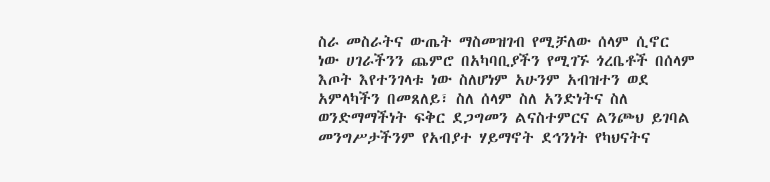ስራ መስራትና ውጤት ማስመዝገብ የሚቻለው ሰላም ሲኖር ነው ሀገራችንን ጨምሮ በአካባቢያችን የሚገኙ ጎረቤቶች በሰላም እጦት እየተንገላቱ ነው ስለሆነም አሁንም አብዝተን ወደ አምላካችን በመጸለይ፣ ስለ ሰላም ስለ አንድነትና ስለ ወንድማማችነት ፍቅር ደጋግመን ልናስተምርና ልንጮህ ይገባል መንግሥታችንም የአብያተ ሃይማኖት ደኅንነት የካህናትና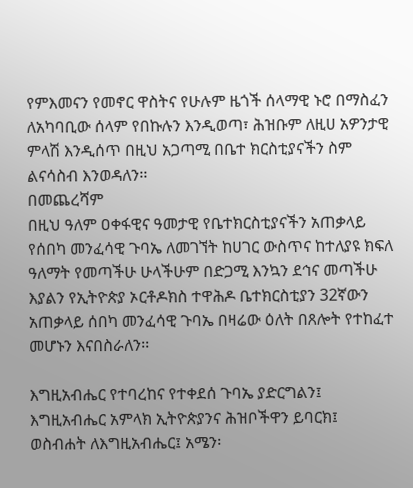የምእመናን የመኖር ዋስትና የሁሉም ዜጎች ሰላማዊ ኑሮ በማስፈን ለአካባቢው ሰላም የበኩሉን እንዲወጣ፣ ሕዝቡም ለዚሀ አዎንታዊ ምላሽ እንዲሰጥ በዚህ አጋጣሚ በቤተ ክርስቲያናችን ስም ልናሳስብ እንወዳለን፡፡
በመጨረሻም
በዚህ ዓለም ዐቀፋዊና ዓመታዊ የቤተክርስቲያናችን አጠቃላይ የሰበካ መንፈሳዊ ጉባኤ ለመገኘት ከሀገር ውስጥና ከተለያዩ ክፍለ ዓለማት የመጣችሁ ሁላችሁም በድጋሚ እንኳን ደኅና መጣችሁ እያልን የኢትዮጵያ ኦርቶዶክስ ተዋሕዶ ቤተክርስቲያን 32ኛውን አጠቃላይ ሰበካ መንፈሳዊ ጉባኤ በዛሬው ዕለት በጸሎት የተከፈተ መሆኑን እናበስራለን፡፡

እግዚአብሔር የተባረከና የተቀደሰ ጉባኤ ያድርግልን፤
እግዚአብሔር አምላክ ኢትዮጵያንና ሕዝቦችዋን ይባርክ፤
ወስብሐት ለእግዚአብሔር፤ አሜን፡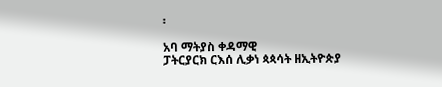፡

አባ ማትያስ ቀዳማዊ
ፓትርያርክ ርእሰ ሊቃነ ጳጳሳት ዘኢትዮጵያ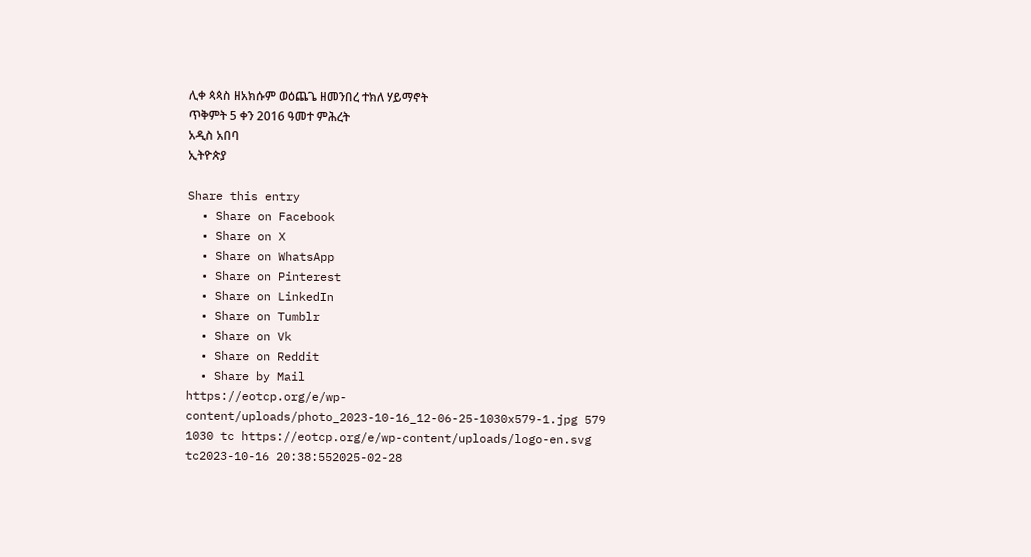ሊቀ ጳጳስ ዘአክሱም ወዕጨጌ ዘመንበረ ተክለ ሃይማኖት
ጥቅምት 5 ቀን 2016 ዓመተ ምሕረት
አዲስ አበባ
ኢትዮጵያ

Share this entry
  • Share on Facebook
  • Share on X
  • Share on WhatsApp
  • Share on Pinterest
  • Share on LinkedIn
  • Share on Tumblr
  • Share on Vk
  • Share on Reddit
  • Share by Mail
https://eotcp.org/e/wp-content/uploads/photo_2023-10-16_12-06-25-1030x579-1.jpg 579 1030 tc https://eotcp.org/e/wp-content/uploads/logo-en.svg tc2023-10-16 20:38:552025-02-28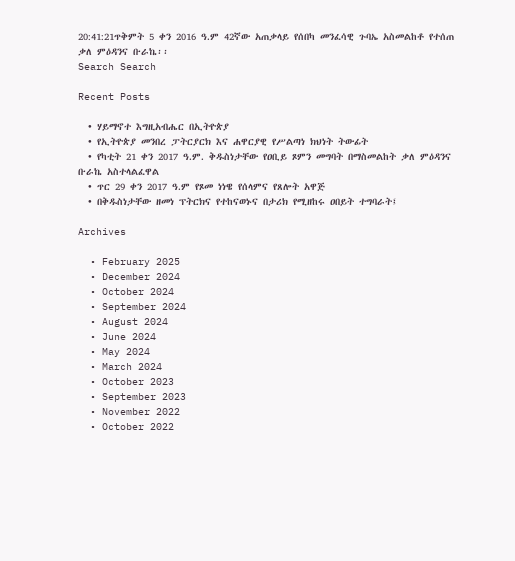20:41:21ጥቅምት 5 ቀን 2016 ዓ.ም 42ኛው አጠቃላይ የሰበካ መንፈሳዊ ጉባኤ አስመልከቶ የተሰጠ ቃለ ምዕዳንና ቡራኬ፡፡
Search Search

Recent Posts

  • ሃይማኖተ እግዚአብሔር በኢትዮጵያ
  • የኢትዮጵያ መንበረ ፓትርያርክ እና ሐዋርያዊ የሥልጣነ ክህነት ትውፊት
  • የካቲት 21 ቀን 2017 ዓ.ም. ቅዱስነታቸው የዐቢይ ጾምን መግባት በማስመልከት ቃለ ምዕዳንና ቡራኬ አስተላልፈዋል
  • ጥር 29 ቀን 2017 ዓ.ም የጾመ ነነዌ የሰላምና የጸሎት አዋጅ
  • በቅዱስነታቸው ዘመነ ፕትርክና የተከናወኑና በታሪክ የሚዘከሩ ዐበይት ተግባራት፤

Archives

  • February 2025
  • December 2024
  • October 2024
  • September 2024
  • August 2024
  • June 2024
  • May 2024
  • March 2024
  • October 2023
  • September 2023
  • November 2022
  • October 2022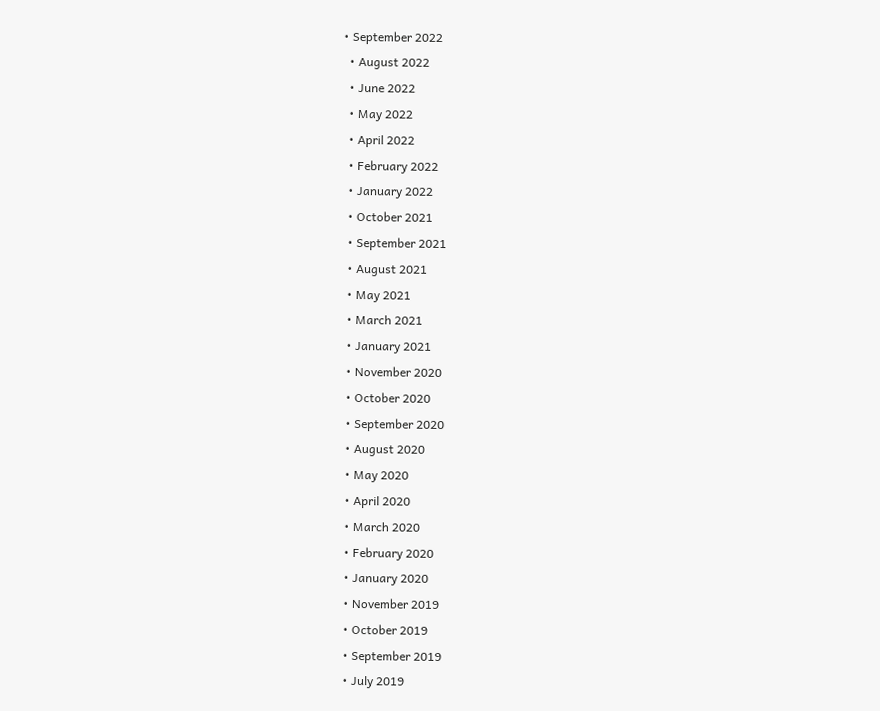• September 2022
  • August 2022
  • June 2022
  • May 2022
  • April 2022
  • February 2022
  • January 2022
  • October 2021
  • September 2021
  • August 2021
  • May 2021
  • March 2021
  • January 2021
  • November 2020
  • October 2020
  • September 2020
  • August 2020
  • May 2020
  • April 2020
  • March 2020
  • February 2020
  • January 2020
  • November 2019
  • October 2019
  • September 2019
  • July 2019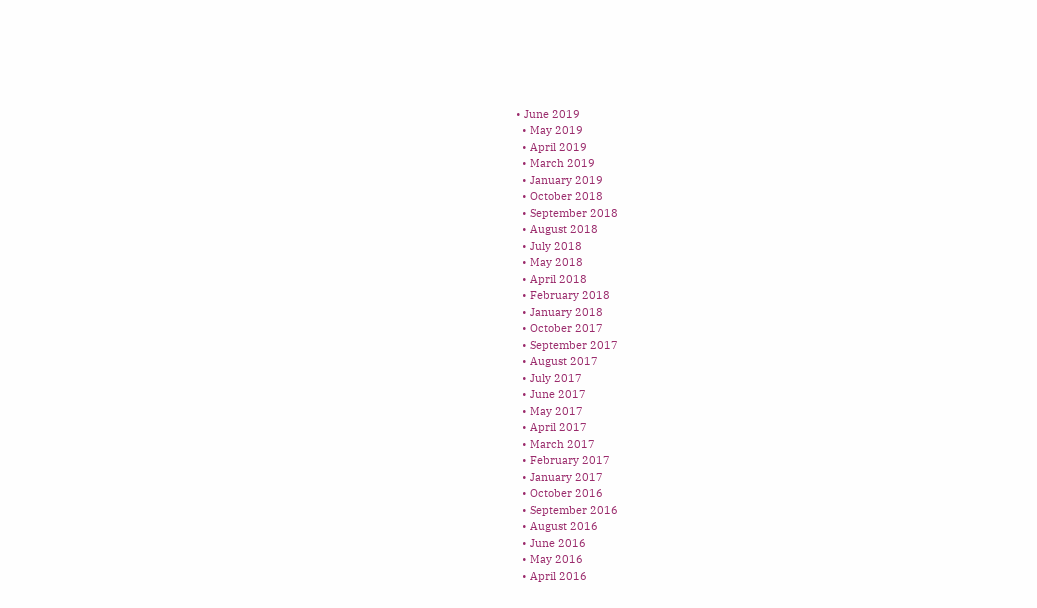• June 2019
  • May 2019
  • April 2019
  • March 2019
  • January 2019
  • October 2018
  • September 2018
  • August 2018
  • July 2018
  • May 2018
  • April 2018
  • February 2018
  • January 2018
  • October 2017
  • September 2017
  • August 2017
  • July 2017
  • June 2017
  • May 2017
  • April 2017
  • March 2017
  • February 2017
  • January 2017
  • October 2016
  • September 2016
  • August 2016
  • June 2016
  • May 2016
  • April 2016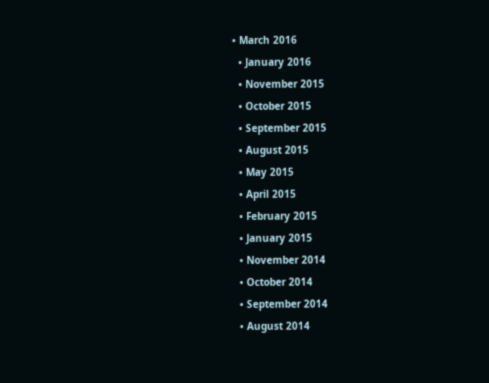• March 2016
  • January 2016
  • November 2015
  • October 2015
  • September 2015
  • August 2015
  • May 2015
  • April 2015
  • February 2015
  • January 2015
  • November 2014
  • October 2014
  • September 2014
  • August 2014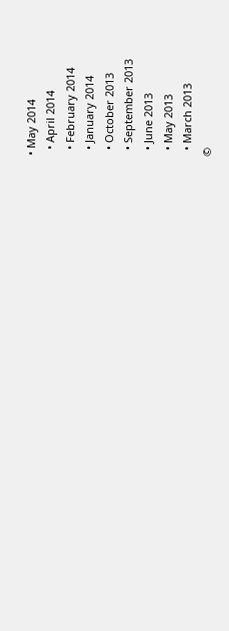• May 2014
  • April 2014
  • February 2014
  • January 2014
  • October 2013
  • September 2013
  • June 2013
  • May 2013
  • March 2013
©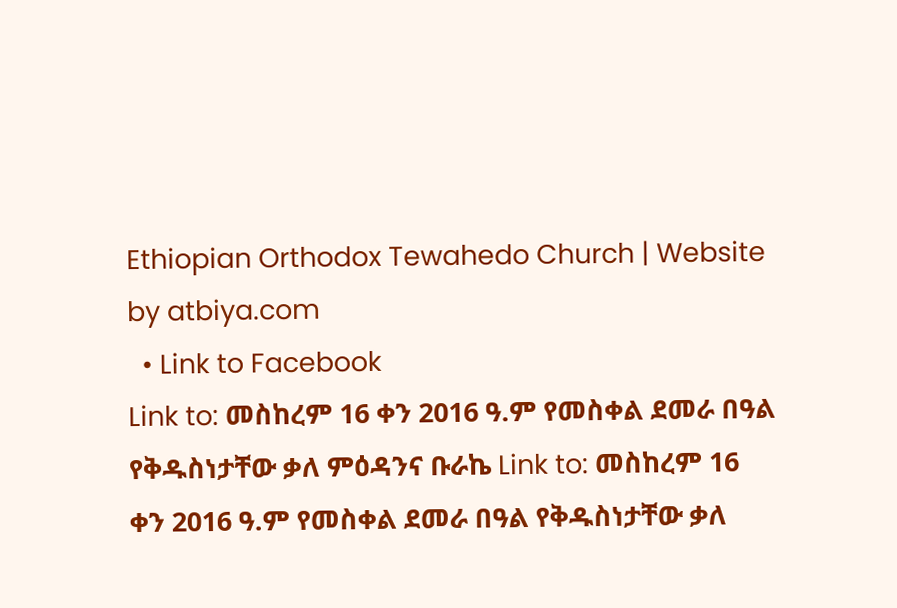Ethiopian Orthodox Tewahedo Church | Website by atbiya.com
  • Link to Facebook
Link to: መስከረም 16 ቀን 2016 ዓ.ም የመስቀል ደመራ በዓል የቅዱስነታቸው ቃለ ምዕዳንና ቡራኬ Link to: መስከረም 16 ቀን 2016 ዓ.ም የመስቀል ደመራ በዓል የቅዱስነታቸው ቃለ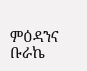ምዕዳንና ቡራኬ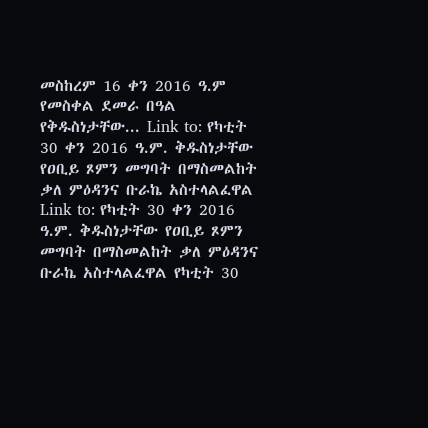መስከረም 16 ቀን 2016 ዓ.ም የመስቀል ደመራ በዓል የቅዱስነታቸው... Link to: የካቲት 30 ቀን 2016 ዓ.ም. ቅዱስነታቸው የዐቢይ ጾምን መግባት በማስመልከት ቃለ ምዕዳንና ቡራኬ አስተላልፈዋል Link to: የካቲት 30 ቀን 2016 ዓ.ም. ቅዱስነታቸው የዐቢይ ጾምን መግባት በማስመልከት ቃለ ምዕዳንና ቡራኬ አስተላልፈዋል የካቲት 30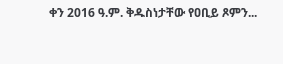ቀን 2016 ዓ.ም. ቅዱስነታቸው የዐቢይ ጾምን...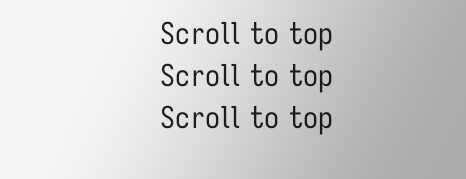Scroll to top Scroll to top Scroll to top